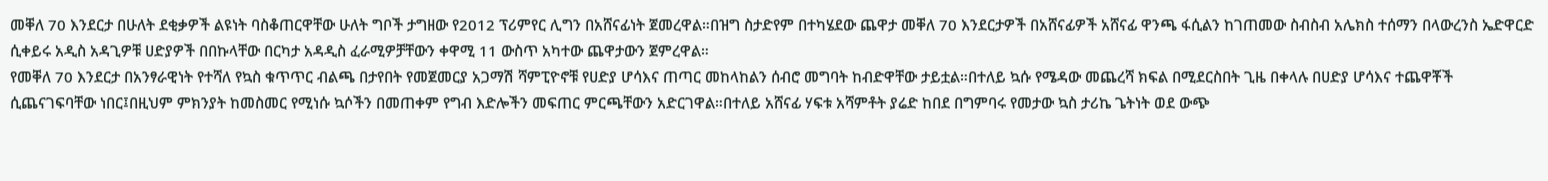መቐለ 70 እንደርታ በሁለት ደቂቃዎች ልዩነት ባስቆጠርዋቸው ሁለት ግቦች ታግዘው የ2012 ፕሪምየር ሊግን በአሸናፊነት ጀመረዋል።በዝግ ስታድየም በተካሄደው ጨዋታ መቐለ 70 እንደርታዎች በአሸናፊዎች አሸናፊ ዋንጫ ፋሲልን ከገጠመው ስብስብ አሌክስ ተሰማን በላውረንስ ኤድዋርድ ሲቀይሩ አዲስ አዳጊዎቹ ሀድያዎች በበኩላቸው በርካታ አዳዲስ ፈራሚዎቻቸውን ቀዋሚ 11 ውስጥ አካተው ጨዋታውን ጀምረዋል።
የመቐለ 70 እንደርታ በአንፃራዊነት የተሻለ የኳስ ቁጥጥር ብልጫ በታየበት የመጀመርያ አጋማሽ ሻምፒዮኖቹ የሀድያ ሆሳእና ጠጣር መከላከልን ሰብሮ መግባት ከብድዋቸው ታይቷል።በተለይ ኳሱ የሜዳው መጨረሻ ክፍል በሚደርስበት ጊዜ በቀላሉ በሀድያ ሆሳእና ተጨዋቾች ሲጨናገፍባቸው ነበር፤በዚህም ምክንያት ከመስመር የሚነሱ ኳሶችን በመጠቀም የግብ እድሎችን መፍጠር ምርጫቸውን አድርገዋል።በተለይ አሸናፊ ሃፍቱ አሻምቶት ያሬድ ከበደ በግምባሩ የመታው ኳስ ታሪኬ ጌትነት ወደ ውጭ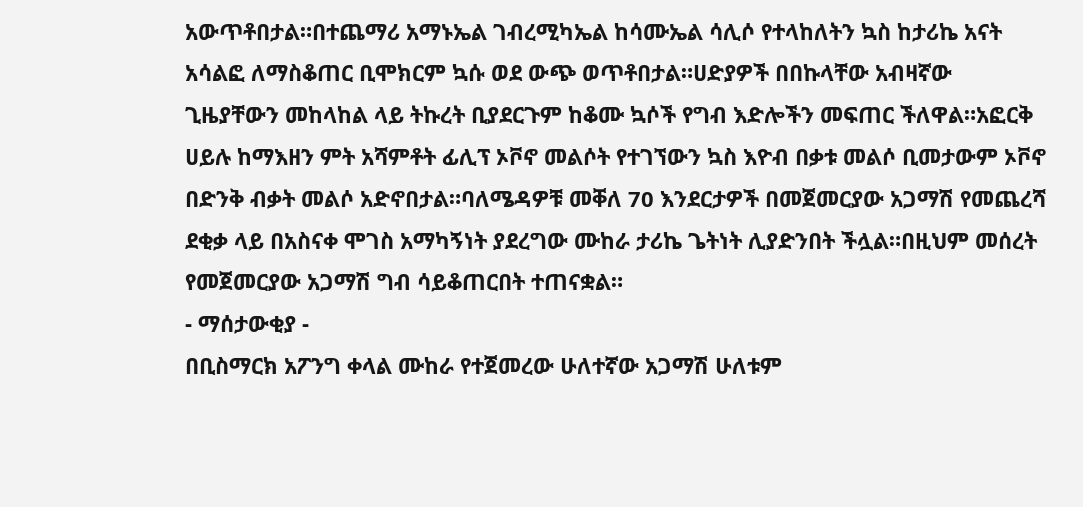አውጥቶበታል።በተጨማሪ አማኑኤል ገብረሚካኤል ከሳሙኤል ሳሊሶ የተላከለትን ኳስ ከታሪኬ አናት አሳልፎ ለማስቆጠር ቢሞክርም ኳሱ ወደ ውጭ ወጥቶበታል።ሀድያዎች በበኩላቸው አብዛኛው ጊዜያቸውን መከላከል ላይ ትኩረት ቢያደርጉም ከቆሙ ኳሶች የግብ እድሎችን መፍጠር ችለዋል።አፎርቅ ሀይሉ ከማእዘን ምት አሻምቶት ፊሊፕ ኦቮኖ መልሶት የተገኘውን ኳስ እዮብ በቃቱ መልሶ ቢመታውም ኦቮኖ በድንቅ ብቃት መልሶ አድኖበታል።ባለሜዳዎቹ መቐለ 70 እንደርታዎች በመጀመርያው አጋማሽ የመጨረሻ ደቂቃ ላይ በአስናቀ ሞገስ አማካኝነት ያደረግው ሙከራ ታሪኬ ጌትነት ሊያድንበት ችሏል።በዚህም መሰረት የመጀመርያው አጋማሽ ግብ ሳይቆጠርበት ተጠናቋል።
- ማሰታውቂያ -
በቢስማርክ አፖንግ ቀላል ሙከራ የተጀመረው ሁለተኛው አጋማሽ ሁለቱም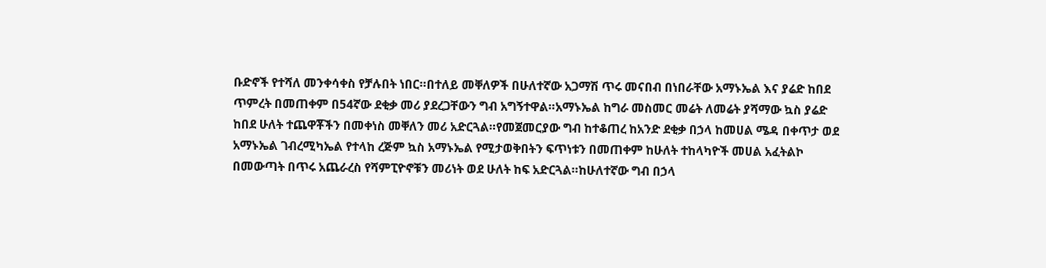ቡድኖች የተሻለ መንቀሳቀስ የቻሉበት ነበር።በተለይ መቐለዎች በሁለተኛው አጋማሽ ጥሩ መናበብ በነበራቸው አማኑኤል እና ያሬድ ከበደ ጥምረት በመጠቀም በ54ኛው ደቂቃ መሪ ያደረጋቸውን ግብ አግኝተዋል።አማኑኤል ከግራ መስመር መሬት ለመሬት ያሻማው ኳስ ያሬድ ከበደ ሁለት ተጨዋቾችን በመቀነስ መቐለን መሪ አድርጓል።የመጀመርያው ግብ ከተቆጠረ ከአንድ ደቂቃ በኃላ ከመሀል ሜዳ በቀጥታ ወደ አማኑኤል ገብረሚካኤል የተላከ ረጅም ኳስ አማኑኤል የሚታወቅበትን ፍጥነቱን በመጠቀም ከሁለት ተከላካዮች መሀል አፈትልኮ በመውጣት በጥሩ አጨራረስ የሻምፒዮኖቹን መሪነት ወደ ሁለት ከፍ አድርጓል።ከሁለተኛው ግብ በኃላ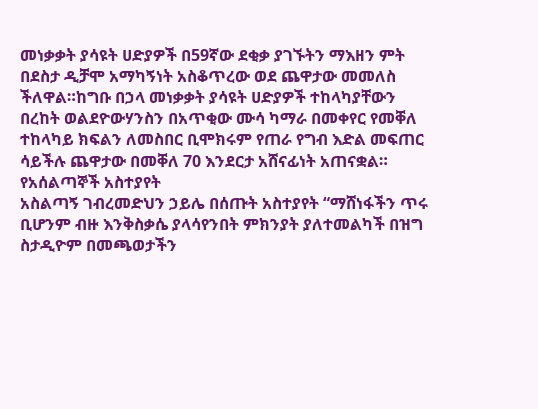መነቃቃት ያሳዩት ሀድያዎች በ59ኛው ደቂቃ ያገኙትን ማእዘን ምት በደስታ ዲቻሞ አማካኝነት አስቆጥረው ወደ ጨዋታው መመለስ ችለዋል።ከግቡ በኃላ መነቃቃት ያሳዩት ሀድያዎች ተከላካያቸውን በረከት ወልደዮውሃንስን በአጥቂው ሙሳ ካማራ በመቀየር የመቐለ ተከላካይ ክፍልን ለመስበር ቢሞክሩም የጠራ የግብ እድል መፍጠር ሳይችሉ ጨዋታው በመቐለ 70 እንደርታ አሸናፊነት አጠናቋል።
የአሰልጣኞች አስተያየት
አስልጣኝ ገብረመድህን ኃይሌ በሰጡት አስተያየት “ማሸነፋችን ጥሩ ቢሆንም ብዙ እንቅስቃሴ ያላሳየንበት ምክንያት ያለተመልካች በዝግ ስታዲዮም በመጫወታችን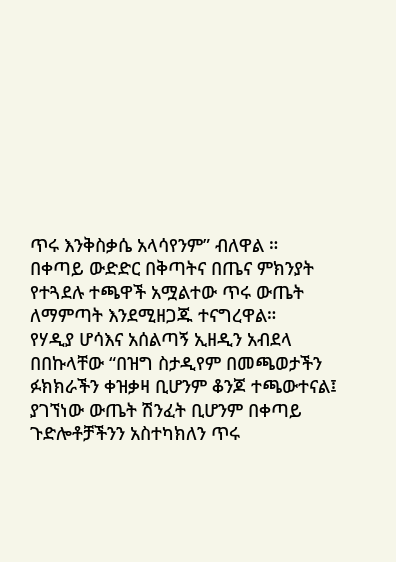ጥሩ እንቅስቃሴ አላሳየንም” ብለዋል ።
በቀጣይ ውድድር በቅጣትና በጤና ምክንያት የተጓደሉ ተጫዋች አሟልተው ጥሩ ውጤት ለማምጣት እንደሚዘጋጁ ተናግረዋል።
የሃዲያ ሆሳእና አሰልጣኝ ኢዘዲን አብደላ በበኩላቸው “በዝግ ስታዲየም በመጫወታችን ፉክክራችን ቀዝቃዛ ቢሆንም ቆንጆ ተጫውተናል፤ ያገኘነው ውጤት ሽንፈት ቢሆንም በቀጣይ ጉድሎቶቻችንን አስተካክለን ጥሩ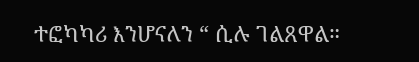ተፎካካሪ እንሆናለን “ ሲሉ ገልጸዋል።